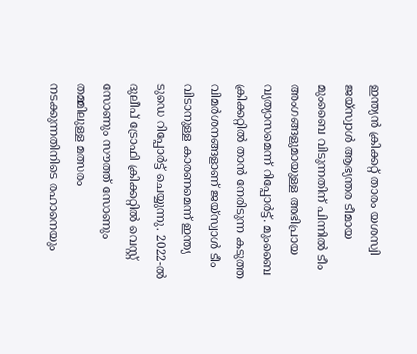ഇന്ത്യൻ ക്രിക്കറ്റ് താരം യശസ്വി ജയ്സ്വാൾ ആഭ്യന്തര ടീമായ മുംബൈ വിടുന്നതിന് പിന്നിൽ ടീം അംഗങ്ങളുമായുള്ള അഭിപ്രായ വ്യത്യാസമെന്ന് റിപ്പോർട്ട്. മുംബൈ ക്രിക്കറ്റിൽ താൻ നേരിടുന്ന കടുത്ത വിമർശനങ്ങളാണ് ജയ്സ്വാൾ ടീം വിടാനുള്ള കാരണമെന്ന് ഇന്ത്യ ടുഡെ റിപ്പോർട്ട് ചെയ്യുന്നു. 2022-ൽ ദുലീപ് ട്രോഫി ക്രിക്കറ്റിൽ വെസ്റ്റ് സോണും സൗത്ത് സോണും തമ്മിലുള്ള മത്സരം നടക്കുന്നതിനിടെ രഹാനെയും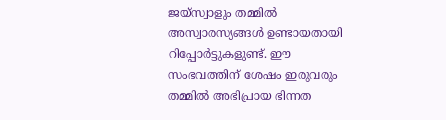ജയ്സ്വാളും തമ്മിൽ അസ്വാരസ്യങ്ങൾ ഉണ്ടായതായി റിപ്പോർട്ടുകളുണ്ട്. ഈ സംഭവത്തിന് ശേഷം ഇരുവരും തമ്മിൽ അഭിപ്രായ ഭിന്നത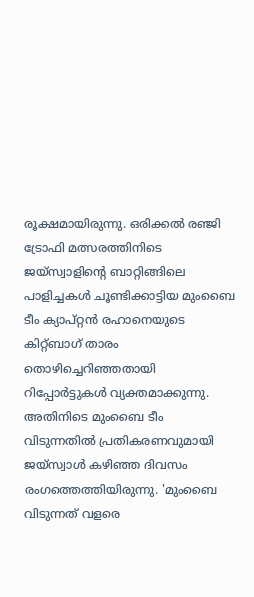രൂക്ഷമായിരുന്നു. ഒരിക്കൽ രഞ്ജി ട്രോഫി മത്സരത്തിനിടെ ജയ്സ്വാളിന്റെ ബാറ്റിങ്ങിലെ പാളിച്ചകൾ ചൂണ്ടിക്കാട്ടിയ മുംബൈ ടീം ക്യാപ്റ്റൻ രഹാനെയുടെ കിറ്റ്ബാഗ് താരം തൊഴിച്ചെറിഞ്ഞതായി റിപ്പോർട്ടുകൾ വ്യക്തമാക്കുന്നു.
അതിനിടെ മുംബൈ ടീം വിടുന്നതിൽ പ്രതികരണവുമായി ജയ്സ്വാൾ കഴിഞ്ഞ ദിവസം രംഗത്തെത്തിയിരുന്നു. 'മുംബൈ വിടുന്നത് വളരെ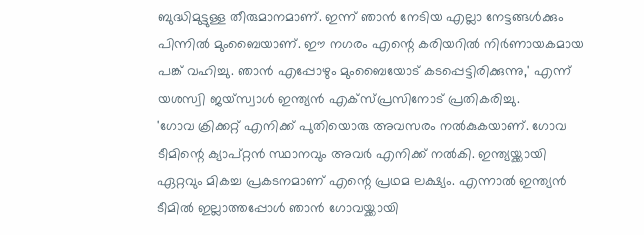ബുദ്ധിമുട്ടുള്ള തീരുമാനമാണ്. ഇന്ന് ഞാൻ നേടിയ എല്ലാ നേട്ടങ്ങൾക്കും പിന്നിൽ മുംബൈയാണ്. ഈ നഗരം എന്റെ കരിയറിൽ നിർണായകമായ പങ്ക് വഹിച്ചു. ഞാൻ എപ്പോഴും മുംബൈയോട് കടപ്പെട്ടിരിക്കുന്നു,' എന്ന് യശസ്വി ജയ്സ്വാൾ ഇന്ത്യൻ എക്സ്പ്രസിനോട് പ്രതികരിച്ചു.
'ഗോവ ക്രിക്കറ്റ് എനിക്ക് പുതിയൊരു അവസരം നൽകുകയാണ്. ഗോവ ടീമിന്റെ ക്യാപ്റ്റൻ സ്ഥാനവും അവർ എനിക്ക് നൽകി. ഇന്ത്യയ്ക്കായി ഏറ്റവും മികച്ച പ്രകടനമാണ് എന്റെ പ്രഥമ ലക്ഷ്യം. എന്നാൽ ഇന്ത്യൻ ടീമിൽ ഇല്ലാത്തപ്പോൾ ഞാൻ ഗോവയ്ക്കായി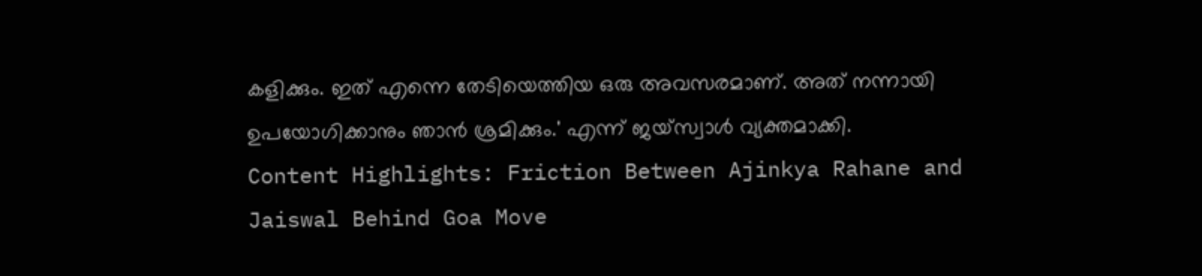കളിക്കും. ഇത് എന്നെ തേടിയെത്തിയ ഒരു അവസരമാണ്. അത് നന്നായി ഉപയോഗിക്കാനും ഞാൻ ശ്രമിക്കും.' എന്ന് ജയ്സ്വാൾ വ്യക്തമാക്കി.
Content Highlights: Friction Between Ajinkya Rahane and Jaiswal Behind Goa Move